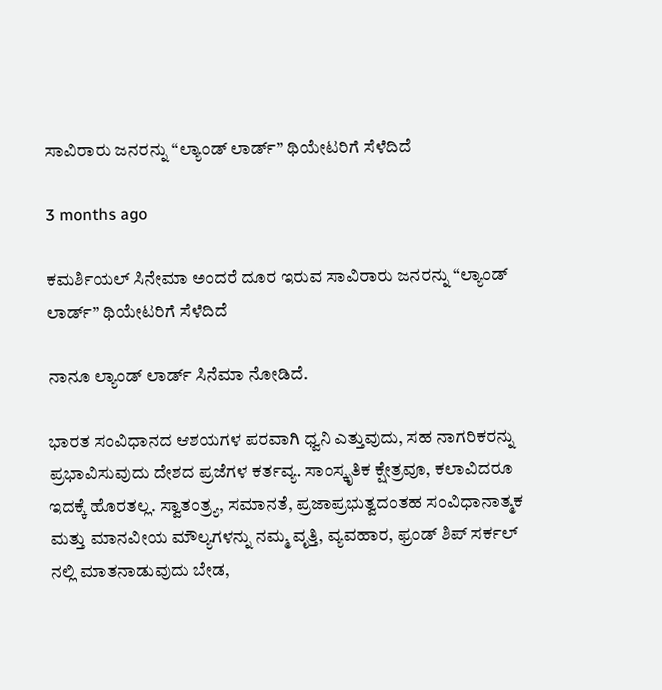ಸಾವಿರಾರು ಜನರನ್ನು “ಲ್ಯಾಂಡ್‌ ಲಾರ್ಡ್‌” ಥಿಯೇಟರಿಗೆ ಸೆಳೆದಿದೆ

3 months ago

ಕಮರ್ಶಿಯಲ್‌ ಸಿನೇಮಾ ಅಂದರೆ ದೂರ ಇರುವ ಸಾವಿರಾರು ಜನರನ್ನು “ಲ್ಯಾಂಡ್‌ ಲಾರ್ಡ್‌” ಥಿಯೇಟರಿಗೆ ಸೆಳೆದಿದೆ

ನಾನೂ ಲ್ಯಾಂಡ್‌ ಲಾರ್ಡ್‌ ಸಿನೆಮಾ ನೋಡಿದೆ.

ಭಾರತ ಸಂವಿಧಾನದ ಆಶಯಗಳ ಪರವಾಗಿ ಧ್ವನಿ ಎತ್ತುವುದು, ಸಹ ನಾಗರಿಕರನ್ನು ಪ್ರಭಾವಿಸುವುದು ದೇಶದ ಪ್ರಜೆಗಳ ಕರ್ತವ್ಯ. ಸಾಂಸ್ಕೃತಿಕ ಕ್ಷೇತ್ರವೂ, ಕಲಾವಿದರೂ ಇದಕ್ಕೆ ಹೊರತಲ್ಲ. ಸ್ವಾತಂತ್ರ್ಯ, ಸಮಾನತೆ, ಪ್ರಜಾಪ್ರಭುತ್ವದಂತಹ ಸಂವಿಧಾನಾತ್ಮಕ ಮತ್ತು ಮಾನವೀಯ ಮೌಲ್ಯಗಳನ್ನು ನಮ್ಮ ವೃತ್ತಿ, ವ್ಯವಹಾರ, ಫ್ರಂಡ್‌ ಶಿಪ್‌ ಸರ್ಕಲ್‌ ನಲ್ಲಿ ಮಾತನಾಡುವುದು ಬೇಡ,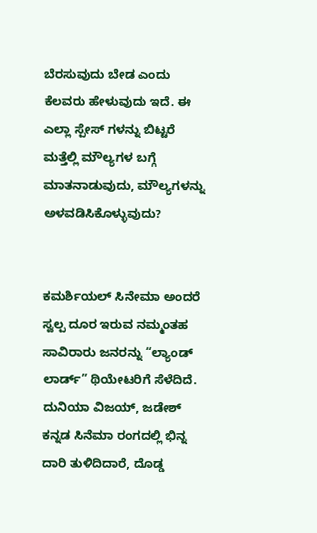ಬೆರಸುವುದು ಬೇಡ ಎಂದು ಕೆಲವರು ಹೇಳುವುದು ಇದೆ. ಈ ಎಲ್ಲಾ ಸ್ಪೇಸ್‌ ಗಳನ್ನು ಬಿಟ್ಟರೆ ಮತ್ತೆಲ್ಲಿ ಮೌಲ್ಯಗಳ ಬಗ್ಗೆ ಮಾತನಾಡುವುದು, ಮೌಲ್ಯಗಳನ್ನು ಅಳವಡಿಸಿಕೊಳ್ಳುವುದು?


ಕಮರ್ಶಿಯಲ್‌ ಸಿನೇಮಾ ಅಂದರೆ ಸ್ವಲ್ಪ ದೂರ ಇರುವ ನಮ್ಮಂತಹ ಸಾವಿರಾರು ಜನರನ್ನು “ಲ್ಯಾಂಡ್‌ ಲಾರ್ಡ್‌” ಥಿಯೇಟರಿಗೆ ಸೆಳೆದಿದೆ. ದುನಿಯಾ ವಿಜಯ್‌, ಜಡೇಶ್‌ ಕನ್ನಡ ಸಿನೆಮಾ ರಂಗದಲ್ಲಿ ಭಿನ್ನ ದಾರಿ ತುಳಿದಿದಾರೆ, ದೊಡ್ಡ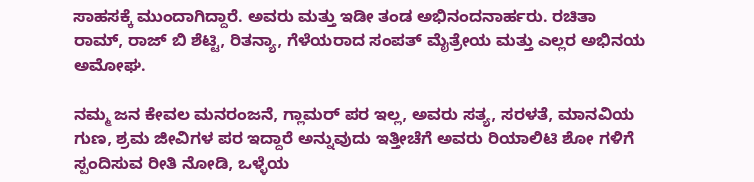ಸಾಹಸಕ್ಕೆ ಮುಂದಾಗಿದ್ದಾರೆ. ಅವರು ಮತ್ತು ಇಡೀ ತಂಡ ಅಭಿನಂದನಾರ್ಹರು. ರಚಿತಾ ರಾಮ್‌, ರಾಜ್‌ ಬಿ ಶೆಟ್ಟಿ, ರಿತನ್ಯಾ, ಗೆಳೆಯರಾದ ಸಂಪತ್‌ ಮೈತ್ರೇಯ ಮತ್ತು ಎಲ್ಲರ ಅಭಿನಯ ಅಮೋಘ.

ನಮ್ಮ ಜನ ಕೇವಲ ಮನರಂಜನೆ, ಗ್ಲಾಮರ್‌ ಪರ ಇಲ್ಲ, ಅವರು ಸತ್ಯ, ಸರಳತೆ, ಮಾನವಿಯ ಗುಣ, ಶ್ರಮ ಜೀವಿಗಳ ಪರ ಇದ್ದಾರೆ ಅನ್ನುವುದು ಇತ್ತೀಚೆಗೆ ಅವರು ರಿಯಾಲಿಟಿ ಶೋ ಗಳಿಗೆ ಸ್ಪಂದಿಸುವ ರೀತಿ ನೋಡಿ, ಒಳ್ಳೆಯ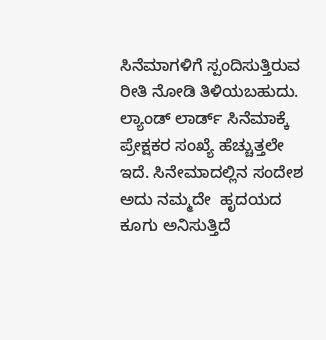ಸಿನೆಮಾಗಳಿಗೆ ಸ್ಪಂದಿಸುತ್ತಿರುವ ರೀತಿ ನೋಡಿ ತಿಳಿಯಬಹುದು. ಲ್ಯಾಂಡ್‌ ಲಾರ್ಡ್‌ ಸಿನೆಮಾಕ್ಕೆ ಪ್ರೇಕ್ಷಕರ ಸಂಖ್ಯೆ ಹೆಚ್ಚುತ್ತಲೇ ಇದೆ. ಸಿನೇಮಾದಲ್ಲಿನ ಸಂದೇಶ ಅದು ನಮ್ಮದೇ  ಹೃದಯದ ಕೂಗು ಅನಿಸುತ್ತಿದೆ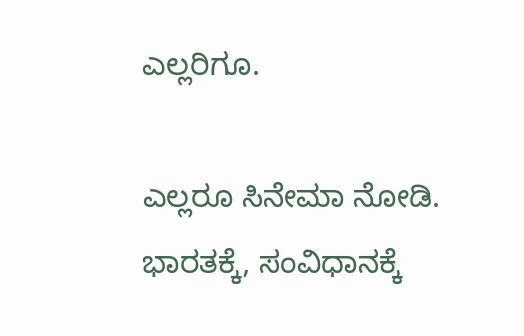ಎಲ್ಲರಿಗೂ.

ಎಲ್ಲರೂ ಸಿನೇಮಾ ನೋಡಿ. ಭಾರತಕ್ಕೆ, ಸಂವಿಧಾನಕ್ಕೆ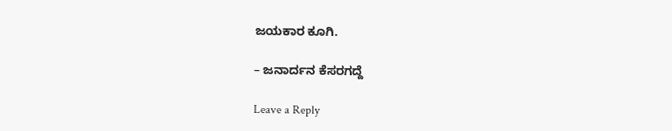ಜಯಕಾರ ಕೂಗಿ.

– ಜನಾರ್ದನ ಕೆಸರಗದ್ದೆ

Leave a Reply